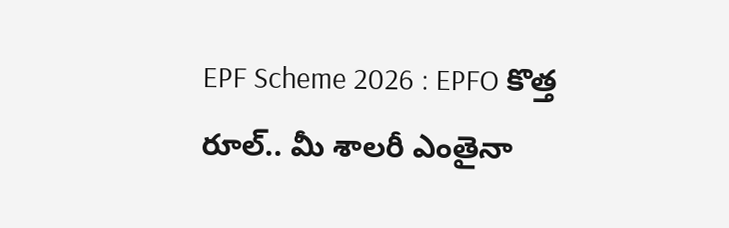EPF Scheme 2026 : EPFO కొత్త రూల్.. మీ శాలరీ ఎంతైనా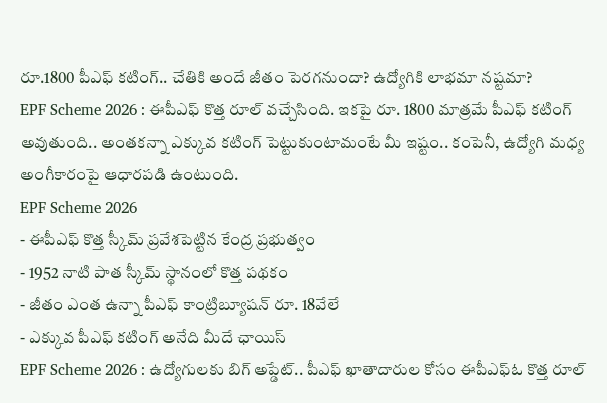రూ.1800 పీఎఫ్ కటింగ్.. చేతికి అందే జీతం పెరగనుందా? ఉద్యోగికి లాభమా నష్టమా?
EPF Scheme 2026 : ఈపీఎఫ్ కొత్త రూల్ వచ్చేసింది. ఇకపై రూ. 1800 మాత్రమే పీఎఫ్ కటింగ్ అవుతుంది.. అంతకన్నా ఎక్కువ కటింగ్ పెట్టుకుంటామంటే మీ ఇష్టం.. కంపెనీ, ఉద్యోగి మధ్య అంగీకారంపై ఆధారపడి ఉంటుంది.
EPF Scheme 2026
- ఈపీఎఫ్ కొత్త స్కీమ్ ప్రవేశపెట్టిన కేంద్ర ప్రభుత్వం
- 1952 నాటి పాత స్కీమ్ స్థానంలో కొత్త పథకం
- జీతం ఎంత ఉన్నా పీఎఫ్ కాంట్రిబ్యూషన్ రూ. 18వేలే
- ఎక్కువ పీఎఫ్ కటింగ్ అనేది మీదే ఛాయిస్
EPF Scheme 2026 : ఉద్యోగులకు బిగ్ అప్డేట్.. పీఎఫ్ ఖాతాదారుల కోసం ఈపీఎఫ్ఓ కొత్త రూల్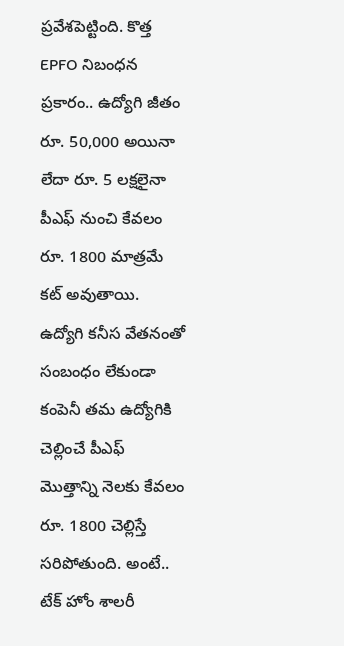ప్రవేశపెట్టింది. కొత్త EPFO నిబంధన ప్రకారం.. ఉద్యోగి జీతం రూ. 50,000 అయినా లేదా రూ. 5 లక్షలైనా పీఎఫ్ నుంచి కేవలం రూ. 1800 మాత్రమే కట్ అవుతాయి.
ఉద్యోగి కనీస వేతనంతో సంబంధం లేకుండా కంపెనీ తమ ఉద్యోగికి చెల్లించే పీఎఫ్ మొత్తాన్ని నెలకు కేవలం రూ. 1800 చెల్లిస్తే సరిపోతుంది. అంటే.. టేక్ హోం శాలరీ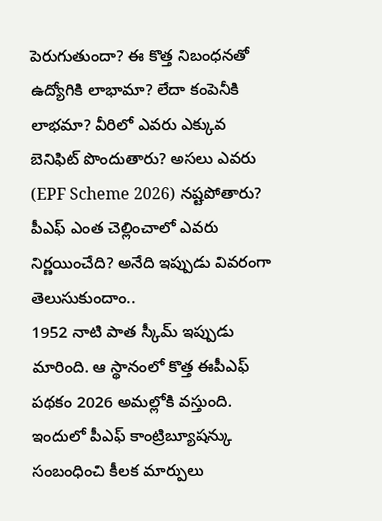పెరుగుతుందా? ఈ కొత్త నిబంధనతో ఉద్యోగికి లాభామా? లేదా కంపెనీకి లాభమా? వీరిలో ఎవరు ఎక్కువ బెనిఫిట్ పొందుతారు? అసలు ఎవరు (EPF Scheme 2026) నష్టపోతారు? పీఎఫ్ ఎంత చెల్లించాలో ఎవరు నిర్ణయించేది? అనేది ఇప్పుడు వివరంగా తెలుసుకుందాం..
1952 నాటి పాత స్కీమ్ ఇప్పుడు మారింది. ఆ స్థానంలో కొత్త ఈపీఎఫ్ పథకం 2026 అమల్లోకి వస్తుంది. ఇందులో పీఎఫ్ కాంట్రిబ్యూషన్కు సంబంధించి కీలక మార్పులు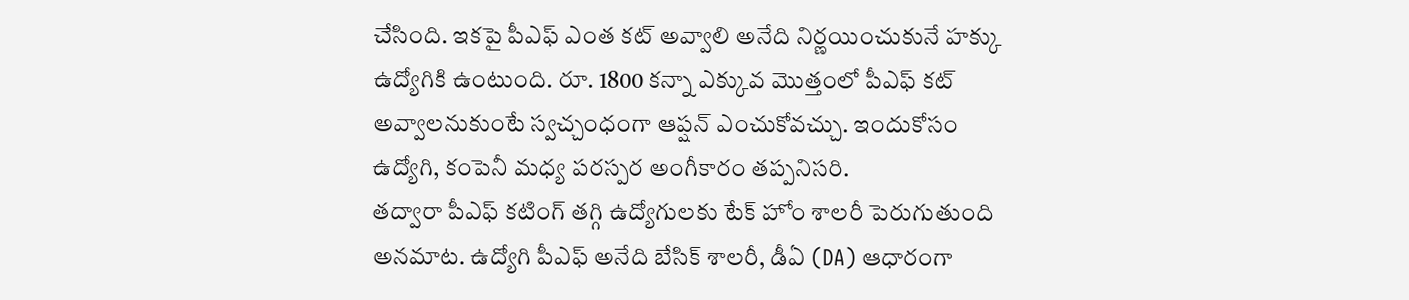చేసింది. ఇకపై పీఎఫ్ ఎంత కట్ అవ్వాలి అనేది నిర్ణయించుకునే హక్కు ఉద్యోగికి ఉంటుంది. రూ. 1800 కన్నా ఎక్కువ మొత్తంలో పీఎఫ్ కట్ అవ్వాలనుకుంటే స్వచ్చంధంగా ఆప్షన్ ఎంచుకోవచ్చు. ఇందుకోసం ఉద్యోగి, కంపెనీ మధ్య పరస్పర అంగీకారం తప్పనిసరి.
తద్వారా పీఎఫ్ కటింగ్ తగ్గి ఉద్యోగులకు టేక్ హోం శాలరీ పెరుగుతుంది అనమాట. ఉద్యోగి పీఎఫ్ అనేది బేసిక్ శాలరీ, డీఏ (DA) ఆధారంగా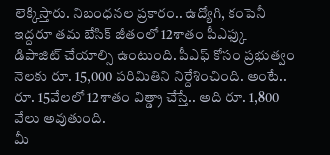లెక్కిస్తారు. నిబంధనల ప్రకారం.. ఉద్యోగి, కంపెనీ ఇద్దరూ తమ బేసిక్ జీతంలో 12శాతం పీఎఫ్కు డిపాజిట్ చేయాల్సి ఉంటుంది. పీఎఫ్ కోసం ప్రభుత్వం నెలకు రూ. 15,000 పరిమితిని నిర్దేశించింది. అంటే.. రూ. 15వేలలో 12శాతం విత్డ్రా చేస్తే.. అది రూ. 1,800 వేలు అవుతుంది.
మీ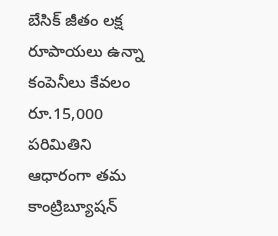బేసిక్ జీతం లక్ష రూపాయలు ఉన్నా కంపెనీలు కేవలం రూ.15,000 పరిమితిని ఆధారంగా తమ కాంట్రిబ్యూషన్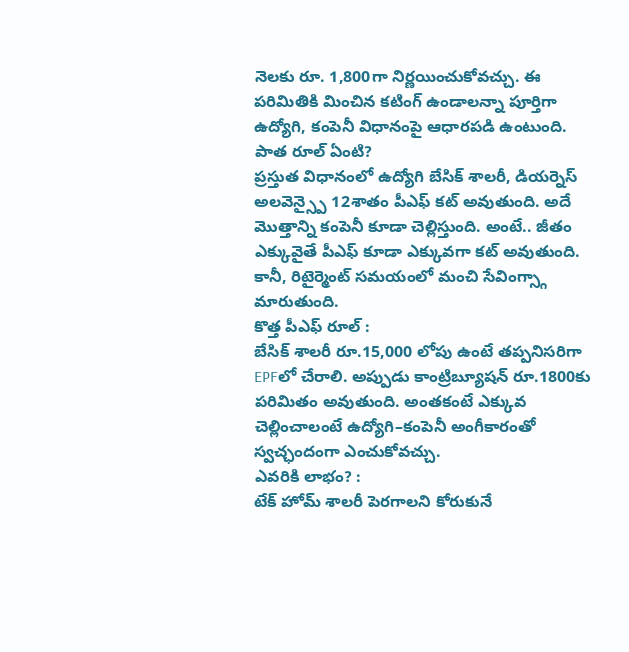నెలకు రూ. 1,800గా నిర్ణయించుకోవచ్చు. ఈ పరిమితికి మించిన కటింగ్ ఉండాలన్నా పూర్తిగా ఉద్యోగి, కంపెనీ విధానంపై ఆధారపడి ఉంటుంది.
పాత రూల్ ఏంటి?
ప్రస్తుత విధానంలో ఉద్యోగి బేసిక్ శాలరీ, డియర్నెస్ అలవెన్స్పై 12శాతం పీఎఫ్ కట్ అవుతుంది. అదే మొత్తాన్ని కంపెనీ కూడా చెల్లిస్తుంది. అంటే.. జీతం ఎక్కువైతే పీఎఫ్ కూడా ఎక్కువగా కట్ అవుతుంది. కానీ, రిటైర్మెంట్ సమయంలో మంచి సేవింగ్స్గా మారుతుంది.
కొత్త పీఎఫ్ రూల్ :
బేసిక్ శాలరీ రూ.15,000 లోపు ఉంటే తప్పనిసరిగా EPFలో చేరాలి. అప్పుడు కాంట్రిబ్యూషన్ రూ.1800కు పరిమితం అవుతుంది. అంతకంటే ఎక్కువ చెల్లించాలంటే ఉద్యోగి–కంపెనీ అంగీకారంతో స్వచ్ఛందంగా ఎంచుకోవచ్చు.
ఎవరికి లాభం? :
టేక్ హోమ్ శాలరీ పెరగాలని కోరుకునే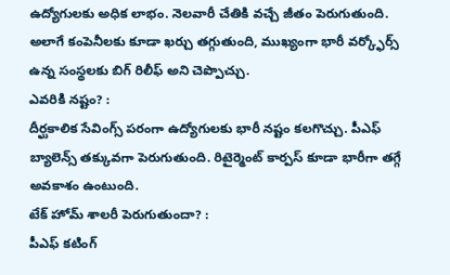ఉద్యోగులకు అధిక లాభం. నెలవారీ చేతికి వచ్చే జీతం పెరుగుతుంది. అలాగే కంపెనీలకు కూడా ఖర్చు తగ్గుతుంది, ముఖ్యంగా భారీ వర్క్ఫోర్స్ ఉన్న సంస్థలకు బిగ్ రిలీఫ్ అని చెప్పొచ్చు.
ఎవరికి నష్టం? :
దీర్ఘకాలిక సేవింగ్స్ పరంగా ఉద్యోగులకు భారీ నష్టం కలగొచ్చు. పీఎఫ్ బ్యాలెన్స్ తక్కువగా పెరుగుతుంది. రిటైర్మెంట్ కార్పస్ కూడా భారీగా తగ్గే అవకాశం ఉంటుంది.
టేక్ హోమ్ శాలరీ పెరుగుతుందా? :
పీఎఫ్ కటింగ్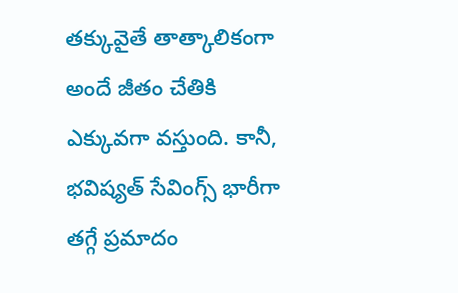తక్కువైతే తాత్కాలికంగా అందే జీతం చేతికి ఎక్కువగా వస్తుంది. కానీ, భవిష్యత్ సేవింగ్స్ భారీగా తగ్గే ప్రమాదం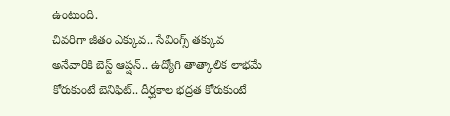ఉంటుంది.
చివరిగా జీతం ఎక్కువ.. సేవింగ్స్ తక్కువ అనేవారికి బెస్ట్ ఆప్షన్.. ఉద్యోగి తాత్కాలిక లాభమే కోరుకుంటే బెనిఫిట్.. దీర్ఘకాల భద్రత కోరుకుంటే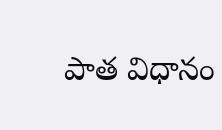పాత విధానం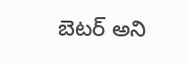బెటర్ అని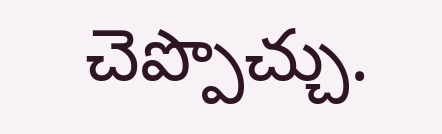చెప్పొచ్చు.